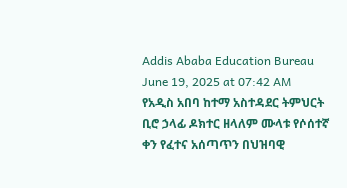Addis Ababa Education Bureau
June 19, 2025 at 07:42 AM
የአዲስ አበባ ከተማ አስተዳደር ትምህርት ቢሮ ኃላፊ ዶክተር ዘላለም ሙላቱ የሶሰተኛ ቀን የፈተና አሰጣጥን በህዝባዊ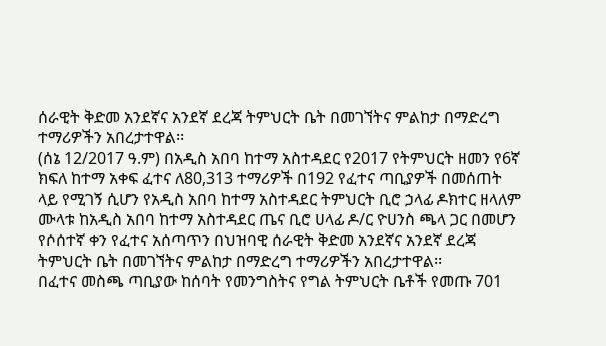ሰራዊት ቅድመ አንደኛና አንደኛ ደረጃ ትምህርት ቤት በመገኘትና ምልከታ በማድረግ ተማሪዎችን አበረታተዋል፡፡
(ሰኔ 12/2017 ዓ.ም) በአዲስ አበባ ከተማ አስተዳደር የ2017 የትምህርት ዘመን የ6ኛ ክፍለ ከተማ አቀፍ ፈተና ለ80,313 ተማሪዎች በ192 የፈተና ጣቢያዎች በመሰጠት ላይ የሚገኝ ሲሆን የአዲስ አበባ ከተማ አስተዳደር ትምህርት ቢሮ ኃላፊ ዶክተር ዘላለም ሙላቱ ከአዲስ አበባ ከተማ አስተዳደር ጤና ቢሮ ሀላፊ ዶ/ር ዮሀንስ ጫላ ጋር በመሆን የሶሰተኛ ቀን የፈተና አሰጣጥን በህዝባዊ ሰራዊት ቅድመ አንደኛና አንደኛ ደረጃ ትምህርት ቤት በመገኘትና ምልከታ በማድረግ ተማሪዎችን አበረታተዋል፡፡
በፈተና መስጫ ጣቢያው ከሰባት የመንግስትና የግል ትምህርት ቤቶች የመጡ 701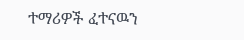ተማሪዎች ፈተናዉን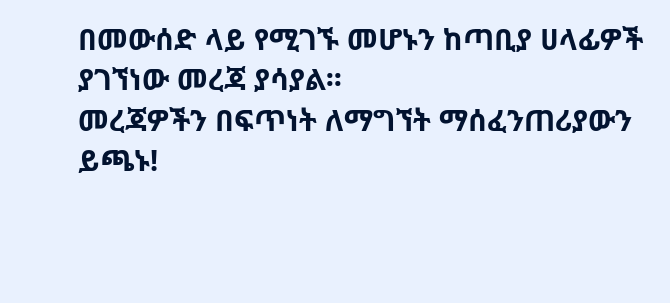በመውሰድ ላይ የሚገኙ መሆኑን ከጣቢያ ሀላፊዎች ያገኘነው መረጃ ያሳያል፡፡
መረጃዎችን በፍጥነት ለማግኘት ማሰፈንጠሪያውን ይጫኑ!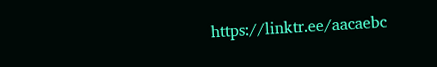https://linktr.ee/aacaebc